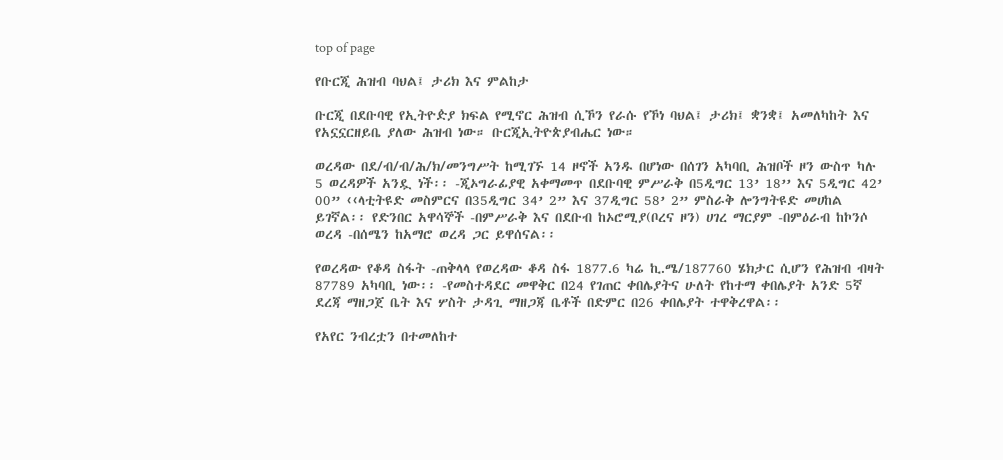top of page

የቡርጂ ሕዝብ ባህል፤ ታሪክ እና ምልከታ

ቡርጂ በደቡባዊ የኢትዮዽያ ክፍል የሚኖር ሕዝብ ሲኾን የራሱ የኾነ ባህል፤ ታሪክ፤ ቋንቋ፤ አመለካከት እና የአኗኗርዘይቤ ያለው ሕዝብ ነው። ቡርጂኢትዮጵያብሔር ነው።

ወረዳው በደ/ብ/ብ/ሕ/ክ/መንግሥት ከሚገኙ 14 ዞኖች አንዱ በሆነው በሰገን አካባቢ ሕዝቦች ዞን ውስጥ ካሉ 5 ወረዳዎች አንዷ ነች፡፡ -ጂኦግራፊያዊ አቀማመጥ በደቡባዊ ምሥራቅ በ5ዲግር 13’ 18’’ እና 5ዲግር 42’ 00” ‹‹ላቲትዩድ መስምርና በ35ዲግር 34’ 2” እና 37ዲግር 58’ 2” ምስራቅ ሎንግትዩድ መሀከል ይገኛል፡፡ የድንበር አዋሳኞች -በምሥራቅ እና በደቡብ ከኦሮሚያ(ቦረና ዞን) ሀገረ ማርያም -በምዕራብ ከኮንሶ ወረዳ -በሰሜን ከአማሮ ወረዳ ጋር ይዋሰናል፡፡

የወረዳው የቆዳ ስፋት -ጠቅላላ የወረዳው ቆዳ ስፋ 1877.6 ካሬ ኪ.ሜ/187760 ሄክታር ሲሆን የሕዝብ ብዛት 87789 አካባቢ ነው፡፡ -የመስተዳደር መዋቅር በ24 የገጠር ቀበሌያትና ሁለት የከተማ ቀበሌያት አንድ 5ኛ ደረጃ ማዘጋጀ ቤት እና ሦስት ታዳጊ ማዘጋጃ ቤቶች በድምር በ26 ቀበሌያት ተዋቅረዋል፡፡

የአየር ንብረቷን በተመለከተ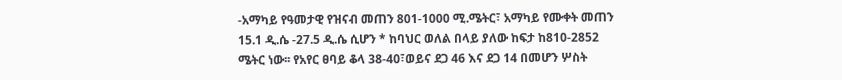-አማካይ የዓመታዊ የዝናብ መጠን 801-1000 ሚ.ሜትር፣ አማካይ የሙቀት መጠን 15.1 ዲ.ሴ -27.5 ዲ.ሴ ሲሆን * ከባህር ወለል በላይ ያለው ከፍታ ከ810-2852 ሜትር ነው፡፡ የአየር ፀባይ ቆላ 38-40፣ወይና ደጋ 46 እና ደጋ 14 በመሆን ሦስት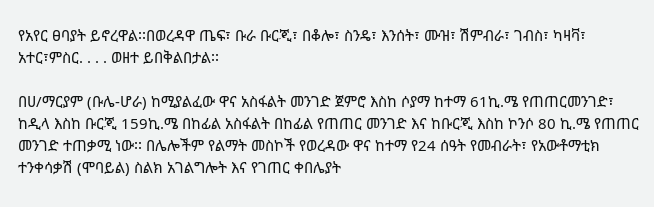የአየር ፀባያት ይኖረዋል፡፡በወረዳዋ ጤፍ፣ ቡራ ቡርጂ፣ በቆሎ፣ ስንዴ፣ እንሰት፣ ሙዝ፣ ሽምብራ፣ ገብስ፣ ካዛቫ፣ አተር፣ምስር. . . . ወዘተ ይበቅልበታል፡፡

በሀ/ማርያም (ቡሌ-ሆራ) ከሚያልፈው ዋና አስፋልት መንገድ ጀምሮ እስከ ሶያማ ከተማ 61ኪ.ሜ የጠጠርመንገድ፣ ከዲላ እስከ ቡርጂ 159ኪ.ሜ በከፊል አስፋልት በከፊል የጠጠር መንገድ እና ከቡርጂ እስከ ኮንሶ 80 ኪ.ሜ የጠጠር መንገድ ተጠቃሚ ነው፡፡ በሌሎችም የልማት መስኮች የወረዳው ዋና ከተማ የ24 ሰዓት የመብራት፣ የአውቶማቲክ ተንቀሳቃሽ (ሞባይል) ስልክ አገልግሎት እና የገጠር ቀበሌያት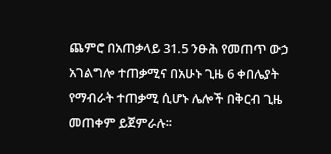ጨምሮ በአጠቃላይ 31.5 ንፁሕ የመጠጥ ውኃ አገልግሎ ተጠቃሚና በአሁኑ ጊዜ 6 ቀበሌያት የማብራት ተጠቃሚ ሲሆኑ ሌሎች በቅርብ ጊዜ መጠቀም ይጀምራሉ፡፡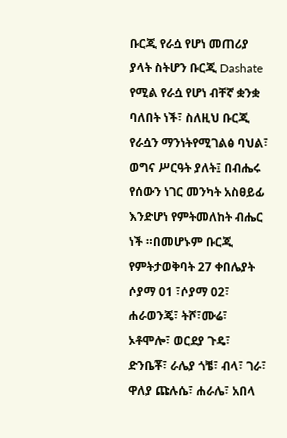ቡርጂ የራሷ የሆነ መጠሪያ ያላት ስትሆን ቡርጂ Dashate የሚል የራሷ የሆነ ብቸኛ ቋንቋ ባለበት ነች፣ ስለዚህ ቡርጂ የራሷን ማንነትየሚገልፅ ባህል፣ ወግና ሥርዓት ያለት፤ በብሔሩ የሰውን ነገር መንካት አስፀይፊ እንድሆነ የምትመለከት ብሔር ነች ።በመሆኑም ቡርጂ የምትታወቅባት 27 ቀበሌያት ሶያማ 01 ፣ሶያማ 02፣ ሐራወንጄ፣ ትሾ፣ሙሬ፣ ኦቶሞሎ፣ ወርደያ ጉዴ፣ ድንቤቾ፣ ራሌያ ጎቼ፣ ብላ፣ ገራ፣ ዋለያ ጩሉሴ፣ ሐራሌ፣ አበላ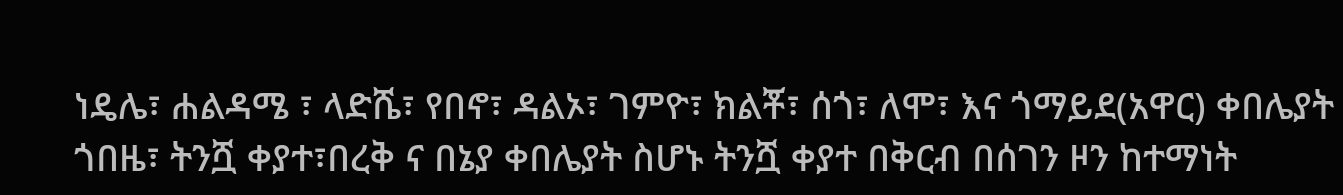ነዴሌ፣ ሐልዳሜ ፣ ላድሼ፣ የበኖ፣ ዳልኦ፣ ገምዮ፣ ክልቾ፣ ሰጎ፣ ለሞ፣ እና ጎማይደ(አዋር) ቀበሌያት ጎበዜ፣ ትንሿ ቀያተ፣በረቅ ና በኔያ ቀበሌያት ስሆኑ ትንሿ ቀያተ በቅርብ በሰገን ዞን ከተማነት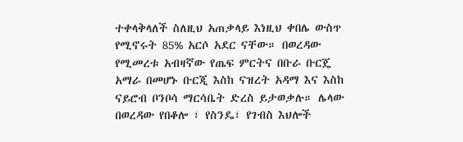ተቀላቅላለች ስለዚህ አጠቃላይ እነዚህ ቀበሌ ውስጥ የሚኖሩት 85% አርሶ አደር ናቸው። በወረዳው የሚመረቱ አብዛኛው የጤፍ ምርትና በቡራ ቡርጄ አማራ በመሆኑ ቡርጂ እስከ ናዝረት አዳማ እና እስከ ናይሮብ ቦንቦሳ ማርሳቤት ድረስ ይታወቃሉ። ሌላው በወረዳው የበቆሎ ፣ የስንዴ፣ የገብስ እህሎች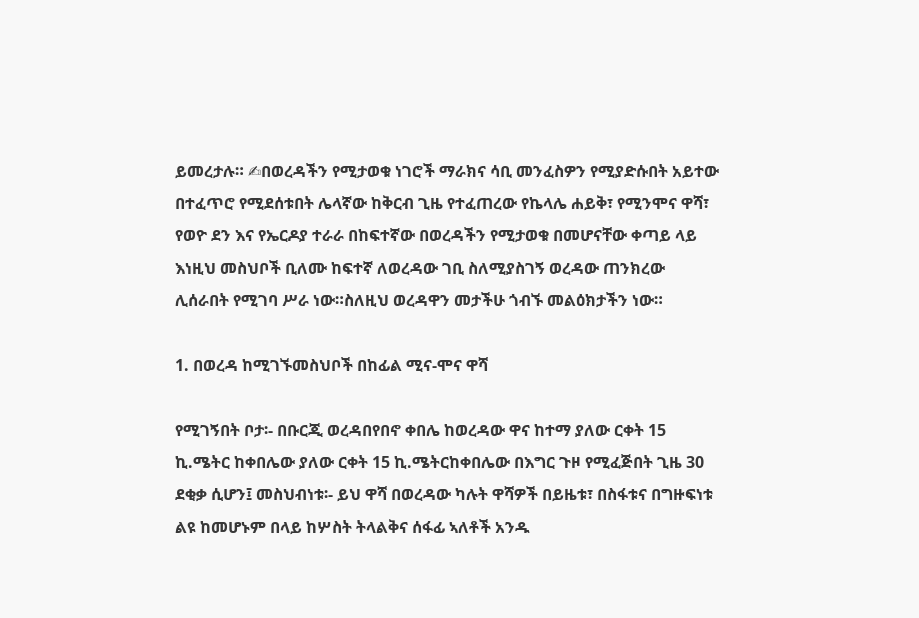ይመረታሉ። ✍በወረዳችን የሚታወቁ ነገሮች ማራክና ሳቢ መንፈስዎን የሚያድሱበት አይተው በተፈጥሮ የሚደሰቱበት ሌላኛው ከቅርብ ጊዜ የተፈጠረው የኬላሌ ሐይቅ፣ የሚንሞና ዋሻ፣ የወዮ ደን እና የኤርዶያ ተራራ በከፍተኛው በወረዳችን የሚታወቁ በመሆናቸው ቀጣይ ላይ እነዚህ መስህቦች ቢለሙ ከፍተኛ ለወረዳው ገቢ ስለሚያስገኝ ወረዳው ጠንክረው ሊሰራበት የሚገባ ሥራ ነው።ስለዚህ ወረዳዋን መታችሁ ጎብኙ መልዕክታችን ነው።

1. በወረዳ ከሚገኙመስህቦች በከፊል ሚና-ሞና ዋሻ

የሚገኝበት ቦታ፡- በቡርጂ ወረዳበየበኖ ቀበሌ ከወረዳው ዋና ከተማ ያለው ርቀት 15 ኪ.ሜትር ከቀበሌው ያለው ርቀት 15 ኪ.ሜትርከቀበሌው በእግር ጉዞ የሚፈጅበት ጊዜ 30 ደቂቃ ሲሆን፤ መስህብነቱ፡- ይህ ዋሻ በወረዳው ካሉት ዋሻዎች በይዜቱ፣ በስፋቱና በግዙፍነቱ ልዩ ከመሆኑም በላይ ከሦስት ትላልቅና ሰፋፊ ኣለቶች አንዱ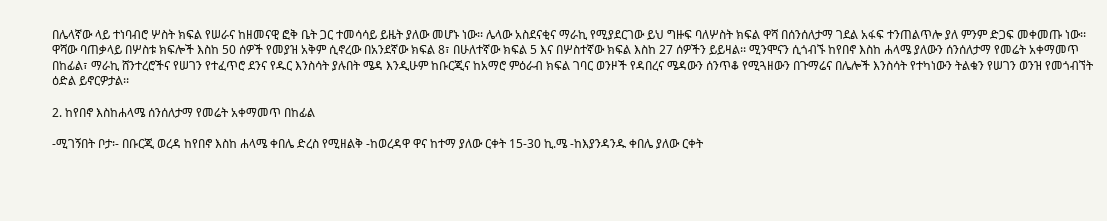በሌላኛው ላይ ተነባብሮ ሦስት ክፍል የሠራና ከዘመናዊ ፎቅ ቤት ጋር ተመሳሳይ ይዜት ያለው መሆኑ ነው፡፡ ሌላው አስደናቂና ማራኪ የሚያደርገው ይህ ግዙፍ ባለሦስት ክፍል ዋሻ በሰንሰለታማ ገደል አፋፍ ተንጠልጥሎ ያለ ምንም ድጋፍ መቀመጡ ነው፡፡ ዋሻው ባጠቃላይ በሦስቱ ክፍሎች እስከ 50 ሰዎች የመያዝ አቅም ሲኖረው በአንደኛው ክፍል 8፣ በሁለተኛው ክፍል 5 እና በሦስተኛው ክፍል እስከ 27 ሰዎችን ይይዛል፡፡ ሚንሞናን ሲጎብኙ ከየበኖ እስከ ሐላሜ ያለውን ሰንሰለታማ የመሬት አቀማመጥ በከፊል፣ ማራኪ ሸንተረሮችና የሠገን የተፈጥሮ ደንና የዱር እንስሳት ያሉበት ሜዳ እንዲሁም ከቡርጂና ከአማሮ ምዕራብ ክፍል ገባር ወንዞች የዳበረና ሜዳውን ሰንጥቆ የሚጓዘውን በጉማሬና በሌሎች እንስሳት የተካነውን ትልቁን የሠገን ወንዝ የመጎብኘት ዕድል ይኖርዎታል፡፡

2. ከየበኖ እስከሐላሜ ሰንሰለታማ የመሬት አቀማመጥ በከፊል

-ሚገኝበት ቦታ፡- በቡርጂ ወረዳ ከየበኖ እስከ ሐላሜ ቀበሌ ድረስ የሚዘልቅ -ከወረዳዋ ዋና ከተማ ያለው ርቀት 15-30 ኪ.ሜ -ከእያንዳንዱ ቀበሌ ያለው ርቀት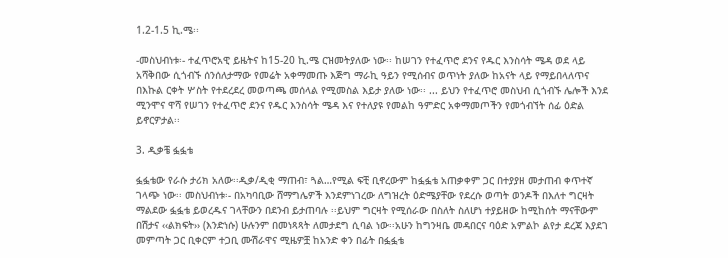1.2-1.5 ኪ.ሜ፡፡

-መስህብነቱ፡- ተፈጥሮአዊ ይዜትና ከ15-20 ኪ.ሜ ርዝመትያለው ነው፡፡ ከሠገን የተፈጥሮ ደንና የዱር እንስሳት ሜዳ ወደ ላይ አሻቅበው ሲጎብኙ ሰንሰለታማው የመሬት አቀማመጡ እጅግ ማራኪ ዓይን የሚሰብና ወጥነት ያለው ከአናት ላይ የማይበላለጥና በእኩል ርቀት ሦስት የተደረደረ መወጣጫ መሰላል የሚመስል እይታ ያለው ነው፡፡ ... ይህን የተፈጥሮ መስህብ ሲጎብኙ ሌሎች እንደ ሚንሞና ዋሻ የሠገን የተፈጥሮ ደንና የዱር እንስሳት ሜዳ እና የተለያዩ የመልከ ዓምድር አቀማመጦችን የመጎብኘት ሰፊ ዕድል ይኖርዎታል፡፡

3. ዲቃቼ ፏፏቴ

ፏፏቴው የራሱ ታሪክ አለው፡፡ዲቃ/ዲቂ ማጠብ፣ ጓል…የሚል ፍቺ ቢኖረውም ከፏፏቴ አጠቃቀም ጋር በተያያዘ መታጠብ ቀጥተኛ ገላጭ ነው፡፡ መስህብነቱ፡- በአካባቢው ሸማግሌዎች እንደምነገረው ለግዝረት ዕድሜያቸው የደረሱ ወጣት ወንዶች በእለተ ግርዛት ማልደው ፏፏቴ ይወረዱና ገላቸውን በደንብ ይታጠባሉ ፡፡ይህም ግርዛት የሚሰራው በስለት ስለሆነ ተያይዘው ከሚከሰት ማናቸውም በሽታና ‹‹ልክፍት›› (እንድነሱ) ሁሉንም በመነጻጻት ለመታደግ ሲባል ነው፡፡አሁን ከግንዛቤ መዳበርና ባዕድ አምልኮ ልየታ ደረጃ እያደገ መምጣት ጋር ቢቀርም ተጋቢ ሙሽራዋና ሚዜዎቿ ከአንድ ቀን በፊት በፏፏቴ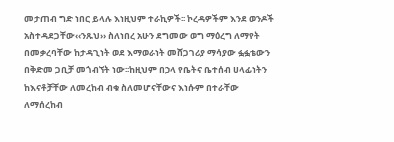መታጠብ ግድ ነበር ይላሉ እነዚህም ተራኪዎች፡፡ ኮረዳዎችም እንደ ወንዶች አስተዳደጋቸው‹‹ንጹህ›› ስለነበረ አሁን ደግመው ወግ ማዕረግ ለማየት በመቃረባቸው ከታዳጊነት ወደ እማወራነት መሸጋገሪያ ማሳያው ፏፏቴውን በቅድመ ጋቢቻ መጎብኘት ነው፡፡ከዚህም በኃላ የቤትና ቤተሰብ ሀላፊነትን ከእናቶቻቸው ለመረከብ ብቁ ስለመሆናቸውና እነሱም በተራቸው ለማሰረከብ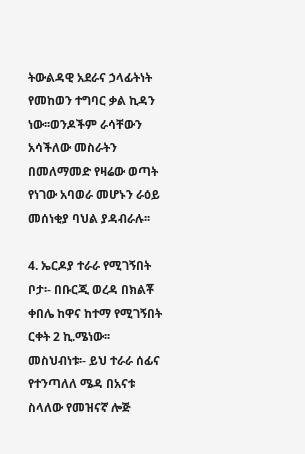ትውልዳዊ አደራና ኃላፊትነት የመከወን ተግባር ቃል ኪዳን ነው፡፡ወንዶችም ራሳቸውን አሳችለው መስራትን በመለማመድ የዛሬው ወጣት የነገው አባወራ መሆኑን ራዕይ መሰነቂያ ባህል ያዳብራሉ፡፡

4. ኤርዶያ ተራራ የሚገኝበት ቦታ፡- በቡርጂ ወረዳ በክልቾ ቀበሌ ከዋና ከተማ የሚገኝበት ርቀት 2 ኪ.ሜነው፡፡ መስህብነቱ፡- ይህ ተራራ ሰፊና የተንጣለለ ሜዳ በአናቱ ስላለው የመዝናኛ ሎጅ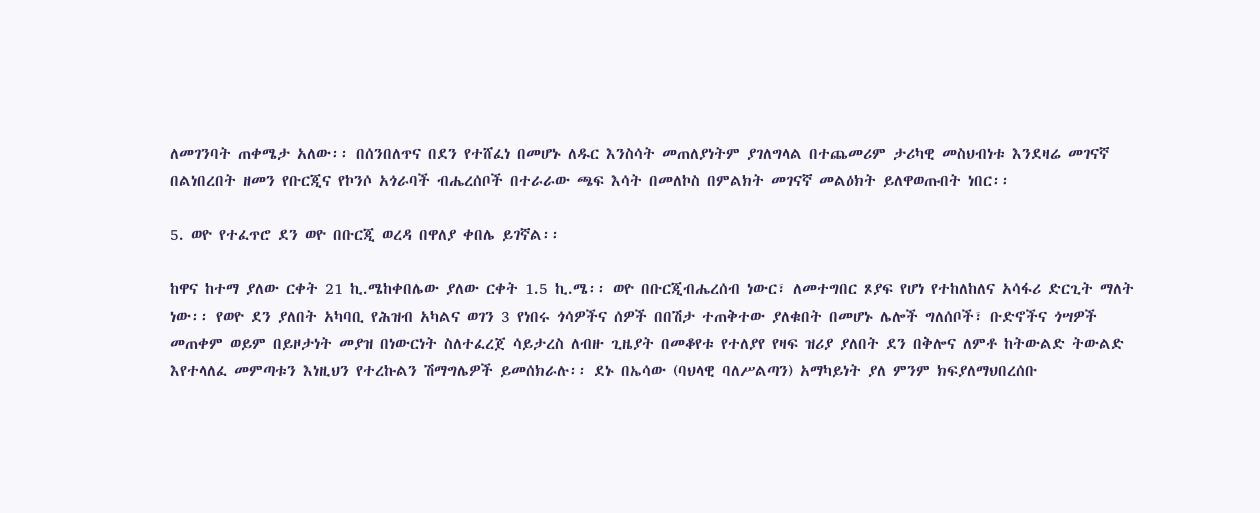ለመገንባት ጠቀሜታ አለው፡፡ በሰንበለጥና በደን የተሸፈነ በመሆኑ ለዱር እንስሳት መጠለያነትም ያገለግላል በተጨመሪም ታሪካዊ መስህብነቱ እንደዛሬ መገናኛ በልነበረበት ዘመን የቡርጂና የኮንሶ አጎራባች ብሔረሰቦች በተራራው ጫፍ እሳት በመለኮስ በምልክት መገናኛ መልዕክት ይለዋወጡበት ነበር፡፡

5. ወዮ የተፈጥሮ ደን ወዮ በቡርጂ ወረዳ በዋለያ ቀበሌ ይገኛል፡፡

ከዋና ከተማ ያለው ርቀት 21 ኪ.ሜከቀበሌው ያለው ርቀት 1.5 ኪ.ሜ፡፡ ወዮ በቡርጂብሔረሰብ ነውር፣ ለመተግበር ጾያፍ የሆነ የተከለከለና አሳፋሪ ድርጊት ማለት ነው፡፡ የወዮ ደን ያለበት አካባቢ የሕዝብ አካልና ወገን 3 የነበሩ ጎሳዎችና ሰዎች በበሽታ ተጠቅተው ያለቁበት በመሆኑ ሌሎች ግለሰቦች፣ ቡድኖችና ጎሣዎች መጠቀም ወይም በይዞታነት መያዝ በነውርነት ስለተፈረጀ ሳይታረስ ለብዙ ጊዜያት በመቆየቱ የተለያየ የዛፍ ዝሪያ ያለበት ደን በቅሎና ለምቶ ከትውልድ ትውልድ እየተላለፈ መምጣቱን እነዚህን የተረኩልን ሽማግሌዎች ይመሰክራሉ፡፡ ደኑ በኤሳው (ባህላዊ ባለሥልጣን) አማካይነት ያለ ምንም ክፍያለማህበረሰቡ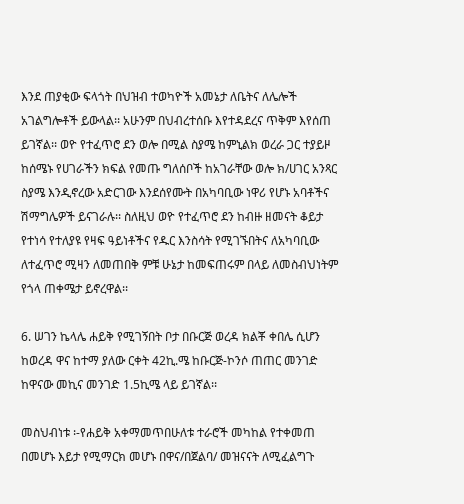እንደ ጠያቂው ፍላጎት በህዝብ ተወካዮች አመኔታ ለቤትና ለሌሎች አገልግሎቶች ይውላል፡፡ አሁንም በህብረተሰቡ እየተዳደረና ጥቅም እየሰጠ ይገኛል፡፡ ወዮ የተፈጥሮ ደን ወሎ በሚል ስያሜ ከምኒልክ ወረራ ጋር ተያይዞ ከሰሜኑ የሀገራችን ክፍል የመጡ ግለሰቦች ከአገራቸው ወሎ ክ/ሀገር አንጻር ስያሜ እንዲኖረው አድርገው እንደሰየሙት በአካባቢው ነዋሪ የሆኑ አባቶችና ሽማግሌዎች ይናገራሉ፡፡ ስለዚህ ወዮ የተፈጥሮ ደን ከብዙ ዘመናት ቆይታ የተነሳ የተለያዩ የዛፍ ዓይነቶችና የዱር እንስሳት የሚገኙበትና ለአካባቢው ለተፈጥሮ ሚዛን ለመጠበቅ ምቹ ሁኔታ ከመፍጠሩም በላይ ለመስብህነትም የጎላ ጠቀሜታ ይኖረዋል፡፡

6. ሠገን ኬላሌ ሐይቅ የሚገኝበት ቦታ በቡርጅ ወረዳ ክልቾ ቀበሌ ሲሆን ከወረዳ ዋና ከተማ ያለው ርቀት 42ኪ.ሜ ከቡርጅ-ኮንሶ ጠጠር መንገድ ከዋናው መኪና መንገድ 1.5ኪሜ ላይ ይገኛል፡፡

መስህብነቱ ፡-የሐይቅ አቀማመጥበሁለቱ ተራሮች መካከል የተቀመጠ በመሆኑ እይታ የሚማርክ መሆኑ በዋና/በጀልባ/ መዝናናት ለሚፈልግጉ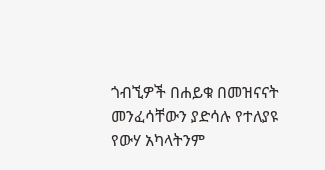ጎብኚዎች በሐይቁ በመዝናናት መንፈሳቸውን ያድሳሉ የተለያዩ የውሃ አካላትንም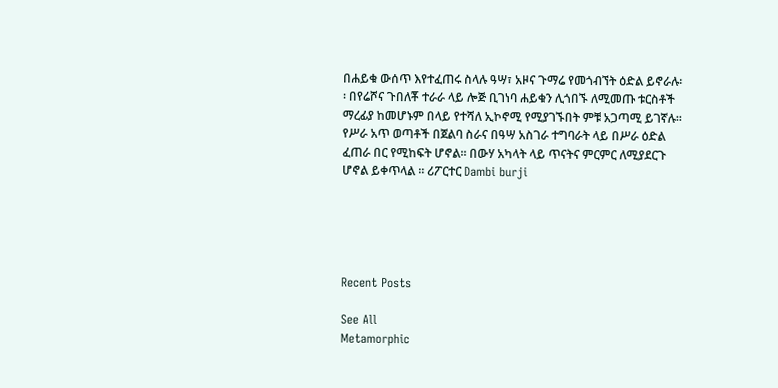በሐይቁ ውሰጥ እየተፈጠሩ ስላሉ ዓሣ፣ አዞና ጉማሬ የመጎብኘት ዕድል ይኖራሉ፡፡ በየሬሾና ጉበለቾ ተራራ ላይ ሎጅ ቢገነባ ሐይቁን ሊጎበኙ ለሚመጡ ቱርስቶች ማረፊያ ከመሆኑም በላይ የተሻለ ኢኮኖሚ የሚያገኙበት ምቹ አጋጣሚ ይገኛሉ፡፡ የሥራ አጥ ወጣቶች በጀልባ ስራና በዓሣ አስገራ ተግባራት ላይ በሥራ ዕድል ፈጠራ በር የሚከፍት ሆኖል፡፡ በውሃ አካላት ላይ ጥናትና ምርምር ለሚያደርጉ ሆኖል ይቀጥላል ። ሪፖርተር Dambi burji





Recent Posts

See All
Metamorphic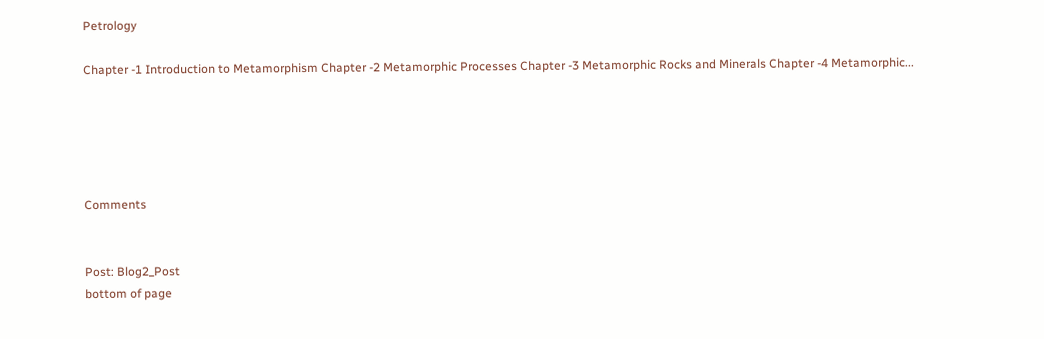Petrology

Chapter -1 Introduction to Metamorphism Chapter -2 Metamorphic Processes Chapter -3 Metamorphic Rocks and Minerals Chapter -4 Metamorphic...





Comments


Post: Blog2_Post
bottom of page